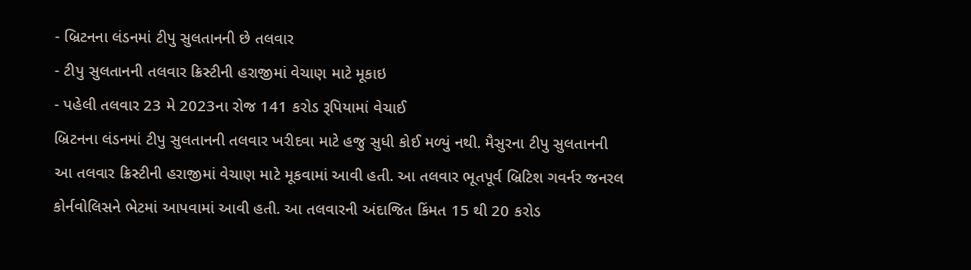- બ્રિટનના લંડનમાં ટીપુ સુલતાનની છે તલવાર
- ટીપુ સુલતાનની તલવાર ક્રિસ્ટીની હરાજીમાં વેચાણ માટે મૂકાઇ
- પહેલી તલવાર 23 મે 2023ના રોજ 141 કરોડ રૂપિયામાં વેચાઈ
બ્રિટનના લંડનમાં ટીપુ સુલતાનની તલવાર ખરીદવા માટે હજુ સુધી કોઈ મળ્યું નથી. મૈસુરના ટીપુ સુલતાનની આ તલવાર ક્રિસ્ટીની હરાજીમાં વેચાણ માટે મૂકવામાં આવી હતી. આ તલવાર ભૂતપૂર્વ બ્રિટિશ ગવર્નર જનરલ કોર્નવોલિસને ભેટમાં આપવામાં આવી હતી. આ તલવારની અંદાજિત કિંમત 15 થી 20 કરોડ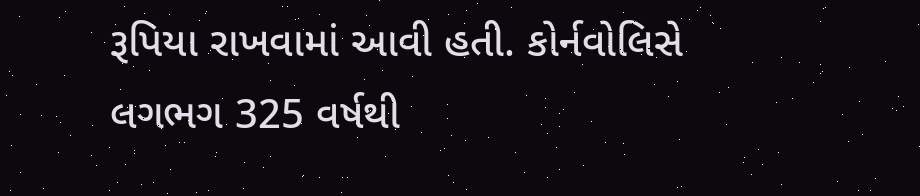રૂપિયા રાખવામાં આવી હતી. કોર્નવોલિસે લગભગ 325 વર્ષથી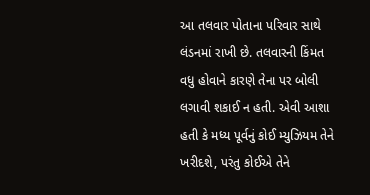આ તલવાર પોતાના પરિવાર સાથે લંડનમાં રાખી છે. તલવારની કિંમત વધુ હોવાને કારણે તેના પર બોલી લગાવી શકાઈ ન હતી. એવી આશા હતી કે મધ્ય પૂર્વનું કોઈ મ્યુઝિયમ તેને ખરીદશે, પરંતુ કોઈએ તેને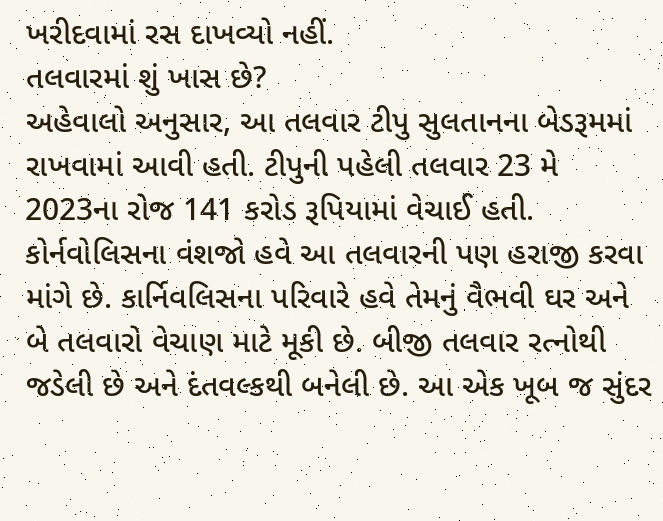ખરીદવામાં રસ દાખવ્યો નહીં.
તલવારમાં શું ખાસ છે?
અહેવાલો અનુસાર, આ તલવાર ટીપુ સુલતાનના બેડરૂમમાં રાખવામાં આવી હતી. ટીપુની પહેલી તલવાર 23 મે 2023ના રોજ 141 કરોડ રૂપિયામાં વેચાઈ હતી. કોર્નવોલિસના વંશજો હવે આ તલવારની પણ હરાજી કરવા માંગે છે. કાર્નિવલિસના પરિવારે હવે તેમનું વૈભવી ઘર અને બે તલવારો વેચાણ માટે મૂકી છે. બીજી તલવાર રત્નોથી જડેલી છે અને દંતવલ્કથી બનેલી છે. આ એક ખૂબ જ સુંદર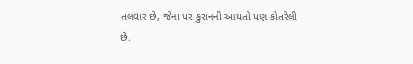તલવાર છે, જેના પર કુરાનની આયતો પણ કોતરેલી છે.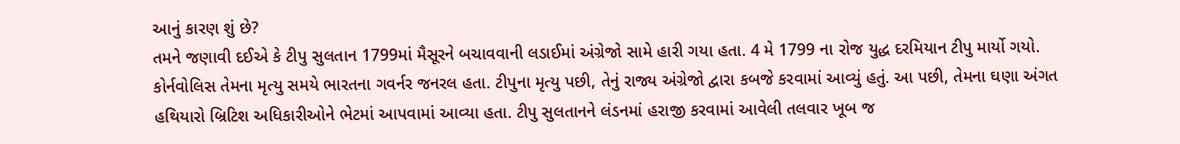આનું કારણ શું છે?
તમને જણાવી દઈએ કે ટીપુ સુલતાન 1799માં મૈસૂરને બચાવવાની લડાઈમાં અંગ્રેજો સામે હારી ગયા હતા. 4 મે 1799 ના રોજ યુદ્ધ દરમિયાન ટીપુ માર્યો ગયો. કોર્નવોલિસ તેમના મૃત્યુ સમયે ભારતના ગવર્નર જનરલ હતા. ટીપુના મૃત્યુ પછી, તેનું રાજ્ય અંગ્રેજો દ્વારા કબજે કરવામાં આવ્યું હતું. આ પછી, તેમના ઘણા અંગત હથિયારો બ્રિટિશ અધિકારીઓને ભેટમાં આપવામાં આવ્યા હતા. ટીપુ સુલતાનને લંડનમાં હરાજી કરવામાં આવેલી તલવાર ખૂબ જ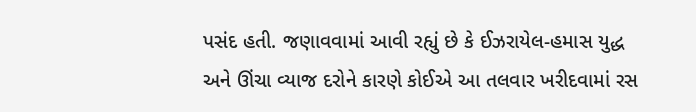પસંદ હતી. જણાવવામાં આવી રહ્યું છે કે ઈઝરાયેલ-હમાસ યુદ્ધ અને ઊંચા વ્યાજ દરોને કારણે કોઈએ આ તલવાર ખરીદવામાં રસ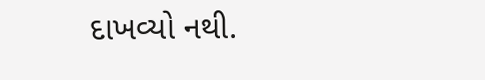દાખવ્યો નથી.